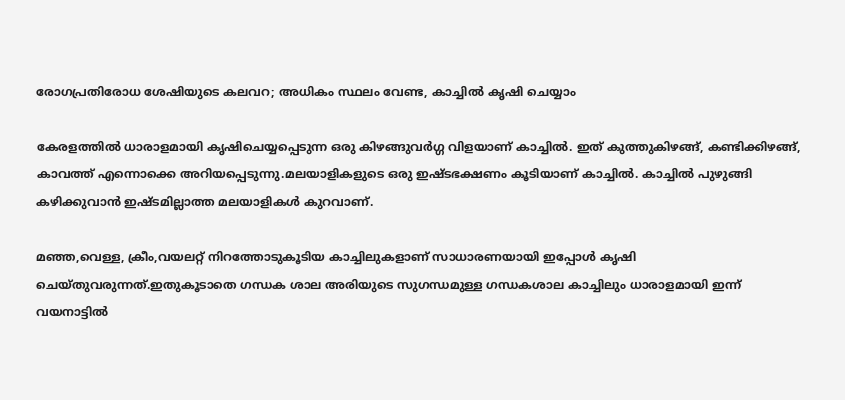രോഗപ്രതിരോധ ശേഷിയുടെ കലവറ; അധികം സ്ഥലം വേണ്ട, കാച്ചില്‍ കൃഷി ചെയ്യാം

കേരളത്തില്‍ ധാരാളമായി കൃഷിചെയ്യപ്പെടുന്ന ഒരു കിഴങ്ങുവര്‍ഗ്ഗ വിളയാണ് കാച്ചില്‍. ഇത് കുത്തുകിഴങ്ങ്, കണ്ടിക്കിഴങ്ങ്, കാവത്ത് എന്നൊക്കെ അറിയപ്പെടുന്നു.മലയാളികളുടെ ഒരു ഇഷ്ടഭക്ഷണം കൂടിയാണ് കാച്ചില്‍. കാച്ചില്‍ പുഴുങ്ങി കഴിക്കുവാന്‍ ഇഷ്ടമില്ലാത്ത മലയാളികള്‍ കുറവാണ്.

മഞ്ഞ,വെള്ള, ക്രീം,വയലറ്റ് നിറത്തോടുകൂടിയ കാച്ചിലുകളാണ് സാധാരണയായി ഇപ്പോള്‍ കൃഷി ചെയ്തുവരുന്നത്.ഇതുകൂടാതെ ഗന്ധക ശാല അരിയുടെ സുഗന്ധമുള്ള ഗന്ധകശാല കാച്ചിലും ധാരാളമായി ഇന്ന് വയനാട്ടില്‍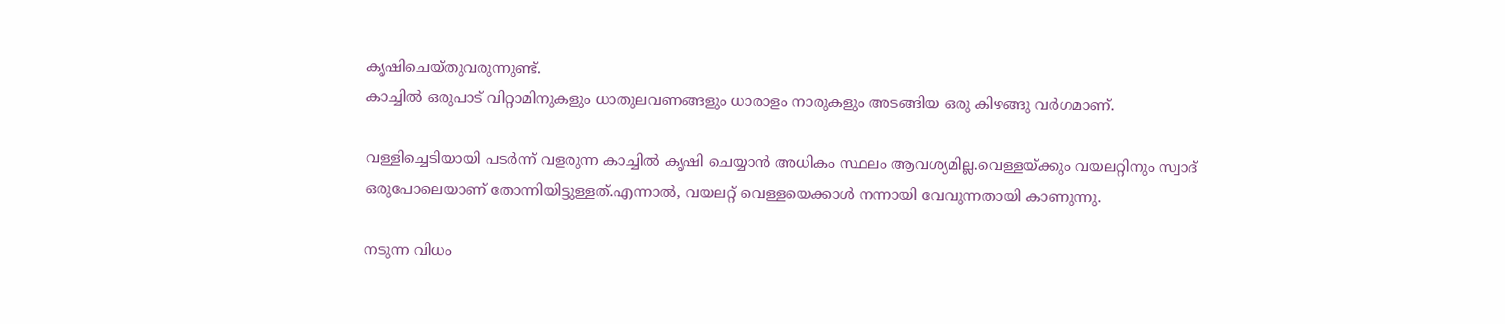കൃഷിചെയ്തുവരുന്നുണ്ട്.
കാച്ചില്‍ ഒരുപാട് വിറ്റാമിനുകളും ധാതുലവണങ്ങളും ധാരാളം നാരുകളും അടങ്ങിയ ഒരു കിഴങ്ങു വര്‍ഗമാണ്.

വള്ളിച്ചെടിയായി പടര്‍ന്ന് വളരുന്ന കാച്ചില്‍ കൃഷി ചെയ്യാന്‍ അധികം സ്ഥലം ആവശ്യമില്ല.വെള്ളയ്ക്കും വയലറ്റിനും സ്വാദ് ഒരുപോലെയാണ് തോന്നിയിട്ടുള്ളത്.എന്നാല്‍, വയലറ്റ് വെള്ളയെക്കാള്‍ നന്നായി വേവുന്നതായി കാണുന്നു.

നടുന്ന വിധം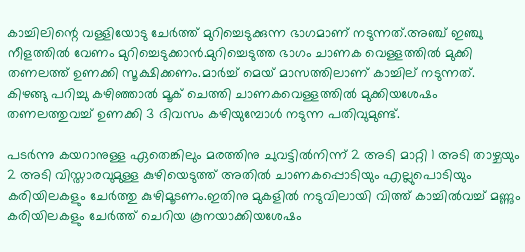കാച്ചിലിന്റെ വള്ളിയോടു ചേര്‍ത്ത് മുറിച്ചെടുക്കുന്ന ഭാഗമാണ് നടുന്നത്.അഞ്ച് ഇഞ്ചു നീളത്തില്‍ വേണം മുറിച്ചെടുക്കാന്‍.മുറിച്ചെടുത്ത ഭാഗം ചാണക വെള്ളത്തില്‍ മുക്കി തണലത്ത് ഉണക്കി സൂക്ഷിക്കണം.മാര്‍ച്ച് മെയ് മാസത്തിലാണ് കാച്ചില് നടുന്നത്.
കിഴങ്ങു പറിച്ചു കഴിഞ്ഞാല്‍ മൂക് ചെത്തി ചാണകവെള്ളത്തില്‍ മുക്കിയശേഷം തണലത്തുവച്ച് ഉണക്കി 3 ദിവസം കഴിയുമ്പോള്‍ നടുന്ന പതിവുമുണ്ട്.

പടര്‍ന്നു കയറാനുള്ള ഏതെങ്കിലും മരത്തിനു ചുവട്ടില്‍നിന്ന് 2 അടി മാറ്റി 1 അടി താഴ്ചയും 2 അടി വിസ്താരവുമുള്ള കുഴിയെടുത്ത് അതില്‍ ചാണകപ്പൊടിയും എല്ലുപൊടിയും കരിയിലകളും ചേര്‍ത്തു കുഴിമൂടണം.ഇതിനു മുകളില്‍ നടുവിലായി വിത്ത് കാച്ചില്‍വച്ച് മണ്ണും കരിയിലകളും ചേര്‍ത്ത് ചെറിയ കൂനയാക്കിയശേഷം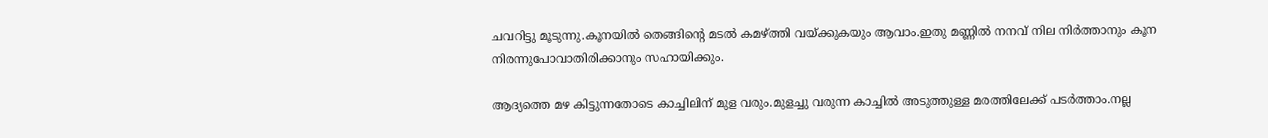ചവറിട്ടു മൂടുന്നു.കൂനയില്‍ തെങ്ങിന്റെ മടല്‍ കമഴ്ത്തി വയ്ക്കുകയും ആവാം.ഇതു മണ്ണില്‍ നനവ് നില നിര്‍ത്താനും കൂന നിരന്നുപോവാതിരിക്കാനും സഹായിക്കും.

ആദ്യത്തെ മഴ കിട്ടുന്നതോടെ കാച്ചിലിന് മുള വരും.മുളച്ചു വരുന്ന കാച്ചില്‍ അടുത്തുള്ള മരത്തിലേക്ക് പടര്‍ത്താം.നല്ല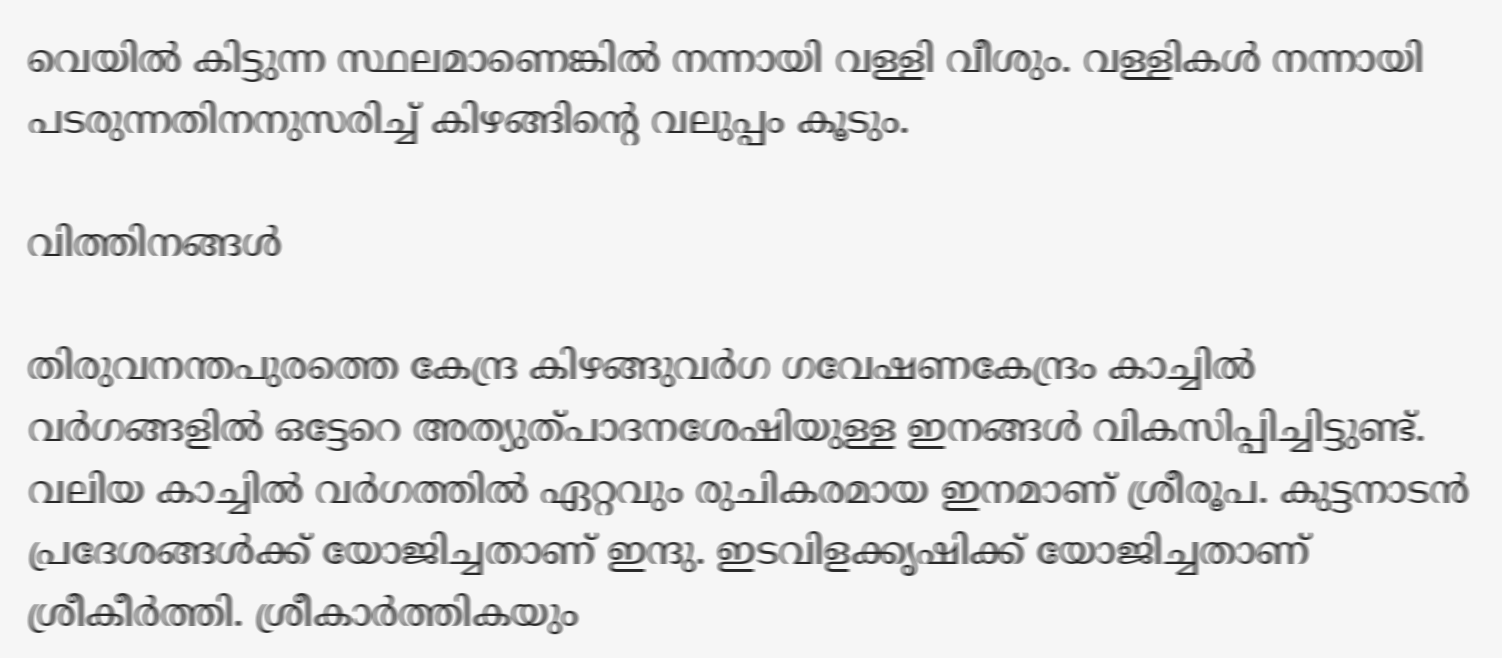വെയില്‍ കിട്ടുന്ന സ്ഥലമാണെങ്കില്‍ നന്നായി വള്ളി വീശും. വള്ളികള്‍ നന്നായി പടരുന്നതിനനുസരിച്ച് കിഴങ്ങിന്റെ വലുപ്പം കൂടും.

വിത്തിനങ്ങള്‍

തിരുവനന്തപുരത്തെ കേന്ദ്ര കിഴങ്ങുവര്‍ഗ ഗവേഷണകേന്ദ്രം കാച്ചില്‍ വര്‍ഗങ്ങളില്‍ ഒട്ടേറെ അത്യുത്പാദനശേഷിയുള്ള ഇനങ്ങള്‍ വികസിപ്പിച്ചിട്ടുണ്ട്. വലിയ കാച്ചില്‍ വര്‍ഗത്തില്‍ ഏറ്റവും രുചികരമായ ഇനമാണ് ശ്രീരൂപ. കുട്ടനാടന്‍ പ്രദേശങ്ങള്‍ക്ക് യോജിച്ചതാണ് ഇന്ദു. ഇടവിളക്കൃഷിക്ക് യോജിച്ചതാണ് ശ്രീകീര്‍ത്തി. ശ്രീകാര്‍ത്തികയും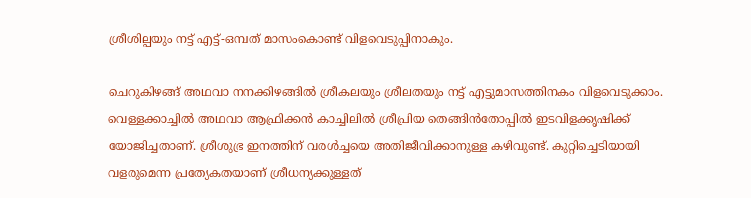ശ്രീശില്പയും നട്ട് എട്ട്-ഒമ്പത് മാസംകൊണ്ട് വിളവെടുപ്പിനാകും.

ചെറുകിഴങ്ങ് അഥവാ നനക്കിഴങ്ങില്‍ ശ്രീകലയും ശ്രീലതയും നട്ട് എട്ടുമാസത്തിനകം വിളവെടുക്കാം. വെള്ളക്കാച്ചില്‍ അഥവാ ആഫ്രിക്കന്‍ കാച്ചിലില്‍ ശ്രീപ്രിയ തെങ്ങിന്‍തോപ്പില്‍ ഇടവിളക്കൃഷിക്ക് യോജിച്ചതാണ്. ശ്രീശുഭ്ര ഇനത്തിന് വരള്‍ച്ചയെ അതിജീവിക്കാനുള്ള കഴിവുണ്ട്. കുറ്റിച്ചെടിയായി വളരുമെന്ന പ്രത്യേകതയാണ് ശ്രീധന്യക്കുള്ളത്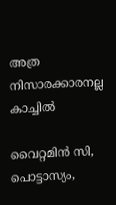അത്ര നിസാരക്കാരനല്ല കാച്ചില്‍

വൈറ്റമിന്‍ സി, പൊട്ടാസ്യം,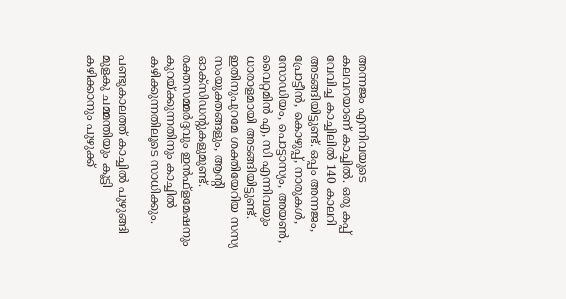അന്നജം എന്നിവയുടെ കലവറയാണ് കാച്ചില്‍. ഒരു കപ്പ് വേവിച്ച കാച്ചിലില്‍ 140 കാലറി അടങ്ങിയിട്ടുണ്ട്. ഒപ്പം അന്നജം, പ്രോട്ടീന്‍, കൊഴുപ്പ്, നാരുകള്‍, സോഡിയം, പൊട്ടാസ്യം, അയണ്‍, വൈറ്റമിന്‍ എ, സി എന്നിവയും ധാരാളമായി അടങ്ങിയിട്ടുണ്ട്. ഇതിനുപുറമേ ശക്തിയേറിയ സസ്യ സംയുക്തങ്ങളും, ആന്റി ഓക്സിഡന്റുകളുമുണ്ട്. രക്തസമ്മര്‍ദ്ദവും ഇന്‍ഫ്ളമേഷനും കുറയ്ക്കുന്നതിനും കാച്ചില്‍ കഴിക്കുന്നതിലൂടെ സാധിക്കും.

പണ്ടുകാലത്ത് കാച്ചില്‍ പുഴുങ്ങി മുളകു ചമ്മന്തിയും കൂട്ടി കഴിക്കാനും പുഴുക്ക്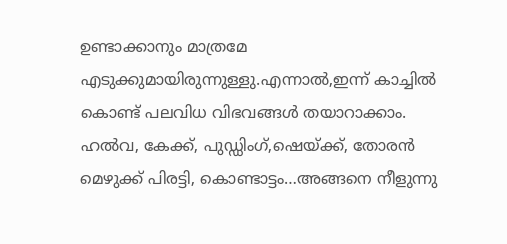ഉണ്ടാക്കാനും മാത്രമേ എടുക്കുമായിരുന്നുള്ളു.എന്നാല്‍,ഇന്ന് കാച്ചില്‍ കൊണ്ട് പലവിധ വിഭവങ്ങള്‍ തയാറാക്കാം. ഹല്‍വ, കേക്ക്, പുഡ്ഡിംഗ്,ഷെയ്ക്ക്, തോരന്‍ മെഴുക്ക് പിരട്ടി, കൊണ്ടാട്ടം…അങ്ങനെ നീളുന്നു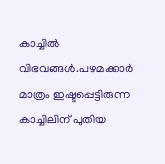കാച്ചില്‍ വിഭവങ്ങള്‍.പഴമക്കാര്‍ മാത്രം ഇഷ്ടപ്പെട്ടിരുന്ന കാച്ചിലിന് പുതിയ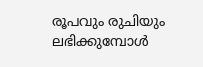രൂപവും രുചിയും ലഭിക്കുമ്പോള്‍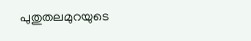പുതുതലമുറയുടെ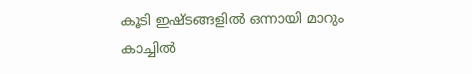കൂടി ഇഷ്ടങ്ങളില്‍ ഒന്നായി മാറും കാച്ചില്‍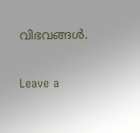വിഭവങ്ങള്‍.

Leave a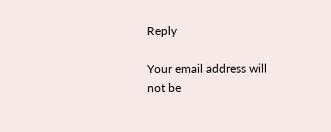Reply

Your email address will not be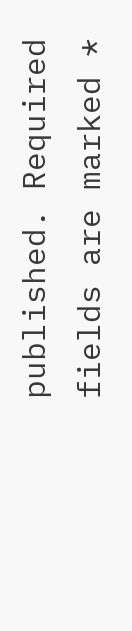published. Required fields are marked *